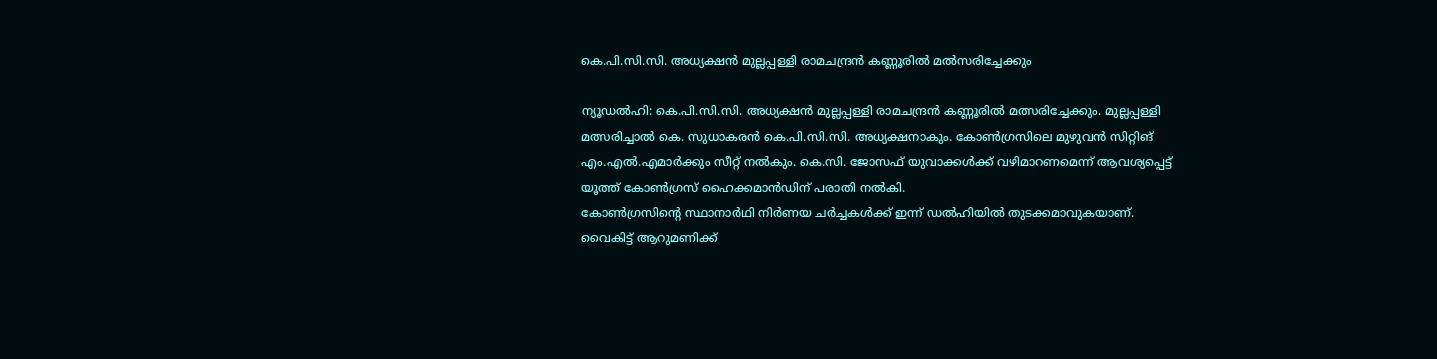കെ.പി.സി.സി. അധ്യക്ഷൻ മുല്ലപ്പള്ളി രാമചന്ദ്രൻ കണ്ണൂരിൽ മൽസരിച്ചേക്കും

ന്യൂഡൽഹി: കെ.പി.സി.സി. അധ്യക്ഷൻ മുല്ലപ്പള്ളി രാമചന്ദ്രൻ കണ്ണൂരിൽ മത്സരിച്ചേക്കും. മുല്ലപ്പള്ളി മത്സരിച്ചാൽ കെ. സുധാകരൻ കെ.പി.സി.സി. അധ്യക്ഷനാകും. കോൺഗ്രസിലെ മുഴുവൻ സിറ്റിങ് എം.എൽ.എമാർക്കും സീറ്റ് നൽകും. കെ.സി. ജോസഫ് യുവാക്കൾക്ക് വഴിമാറണമെന്ന് ആവശ്യപ്പെട്ട് യൂത്ത് കോൺഗ്രസ് ഹൈക്കമാൻഡിന് പരാതി നൽകി.
കോൺഗ്രസിന്റെ സ്ഥാനാർഥി നിർണയ ചർച്ചകൾക്ക് ഇന്ന് ഡൽഹിയിൽ തുടക്കമാവുകയാണ്. വൈകിട്ട് ആറുമണിക്ക്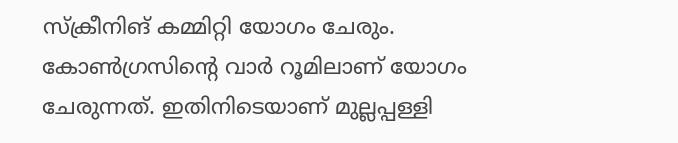സ്ക്രീനിങ് കമ്മിറ്റി യോഗം ചേരും. കോൺഗ്രസിന്റെ വാർ റൂമിലാണ് യോഗം ചേരുന്നത്. ഇതിനിടെയാണ് മുല്ലപ്പള്ളി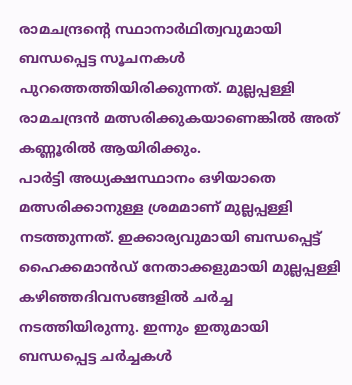രാമചന്ദ്രന്റെ സ്ഥാനാർഥിത്വവുമായി ബന്ധപ്പെട്ട സൂചനകൾ പുറത്തെത്തിയിരിക്കുന്നത്. മുല്ലപ്പള്ളി രാമചന്ദ്രൻ മത്സരിക്കുകയാണെങ്കിൽ അത് കണ്ണൂരിൽ ആയിരിക്കും.
പാർട്ടി അധ്യക്ഷസ്ഥാനം ഒഴിയാതെ മത്സരിക്കാനുള്ള ശ്രമമാണ് മുല്ലപ്പള്ളി നടത്തുന്നത്. ഇക്കാര്യവുമായി ബന്ധപ്പെട്ട് ഹൈക്കമാൻഡ് നേതാക്കളുമായി മുല്ലപ്പള്ളി കഴിഞ്ഞദിവസങ്ങളിൽ ചർച്ച നടത്തിയിരുന്നു. ഇന്നും ഇതുമായി ബന്ധപ്പെട്ട ചർച്ചകൾ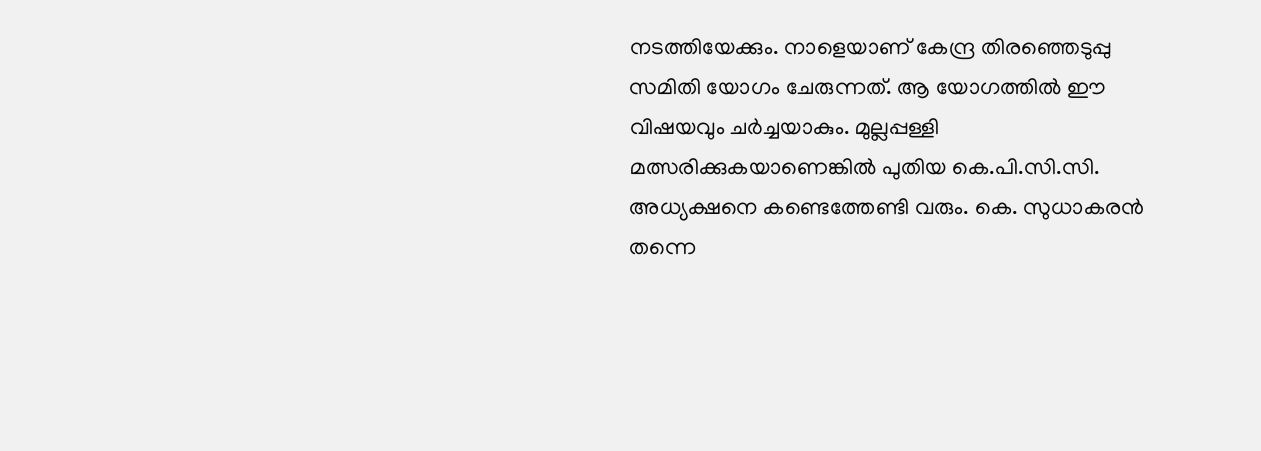നടത്തിയേക്കും. നാളെയാണ് കേന്ദ്ര തിരഞ്ഞെടുപ്പു സമിതി യോഗം ചേരുന്നത്. ആ യോഗത്തിൽ ഈ വിഷയവും ചർച്ചയാകും. മുല്ലപ്പള്ളി മത്സരിക്കുകയാണെങ്കിൽ പുതിയ കെ.പി.സി.സി. അധ്യക്ഷനെ കണ്ടെത്തേണ്ടി വരും. കെ. സുധാകരൻ തന്നെ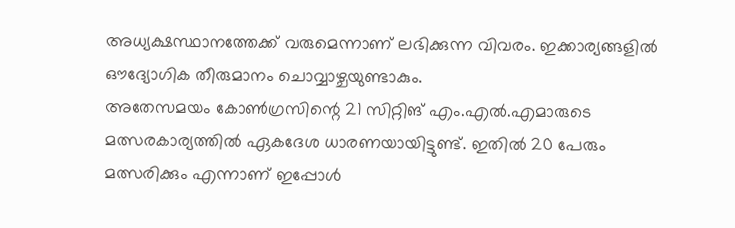അധ്യക്ഷസ്ഥാനത്തേക്ക് വരുമെന്നാണ് ലഭിക്കുന്ന വിവരം. ഇക്കാര്യങ്ങളിൽ ഔദ്യോഗിക തീരുമാനം ചൊവ്വാഴ്ചയുണ്ടാകും.
അതേസമയം കോൺഗ്രസിന്റെ 21 സിറ്റിങ് എം.എൽ.എമാരുടെ മത്സരകാര്യത്തിൽ ഏകദേശ ധാരണയായിട്ടുണ്ട്. ഇതിൽ 20 പേരും മത്സരിക്കും എന്നാണ് ഇപ്പോൾ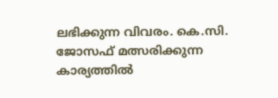ലഭിക്കുന്ന വിവരം. കെ.സി. ജോസഫ് മത്സരിക്കുന്ന കാര്യത്തിൽ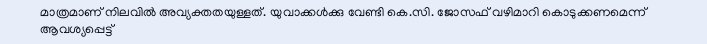മാത്രമാണ് നിലവിൽ അവ്യക്തതയുള്ളത്. യുവാക്കൾക്കു വേണ്ടി കെ.സി. ജോസഫ് വഴിമാറി കൊടുക്കണമെന്ന് ആവശ്യപ്പെട്ട്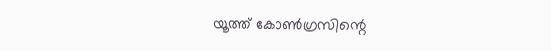യൂത്ത് കോൺഗ്രസിന്റെ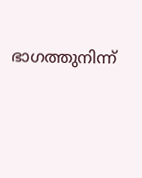ഭാഗത്തുനിന്ന്